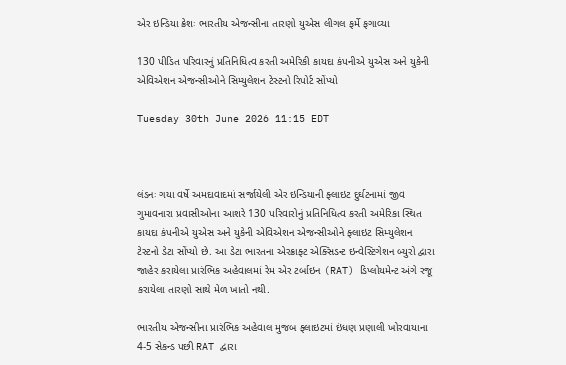એર ઇન્ડિયા ક્રેશઃ ભારતીય એજન્સીના તારણો યુએસ લીગલ ફર્મે ફગાવ્યા

130 પીડિત પરિવારનું પ્રતિનિધિત્વ કરતી અમેરિકી કાયદા કંપનીએ યુએસ અને યુકેની એવિએશન એજન્સીઓને સિમ્યુલેશન ટેસ્ટનો રિપોર્ટ સોંપ્યો

Tuesday 30th June 2026 11:15 EDT



લંડનઃ ગયા વર્ષે અમદાવાદમાં સર્જાયેલી એર ઇન્ડિયાની ફ્લાઇટ દુર્ઘટનામાં જીવ ગુમાવનારા પ્રવાસીઓના આશરે 130 પરિવારોનું પ્રતિનિધિત્વ કરતી અમેરિકા સ્થિત કાયદા કંપનીએ યુએસ અને યુકેની એવિએશન એજન્સીઓને ફ્લાઇટ સિમ્યુલેશન ટેસ્ટનો ડેટા સોંપ્યો છે. આ ડેટા ભારતના એરક્રાફ્ટ એક્સિડન્ટ ઇન્વેસ્ટિગેશન બ્યુરો દ્વારા જાહેર કરાયેલા પ્રારંભિક અહેવાલમાં રેમ એર ટર્બાઇન (RAT) ડિપ્લોયમેન્ટ અંગે રજૂ કરાયેલા તારણો સાથે મેળ ખાતો નથી.

ભારતીય એજન્સીના પ્રારંભિક અહેવાલ મુજબ ફ્લાઇટમાં ઇંધણ પ્રણાલી ખોરવાયાના 4-5 સેકન્ડ પછી RAT દ્વારા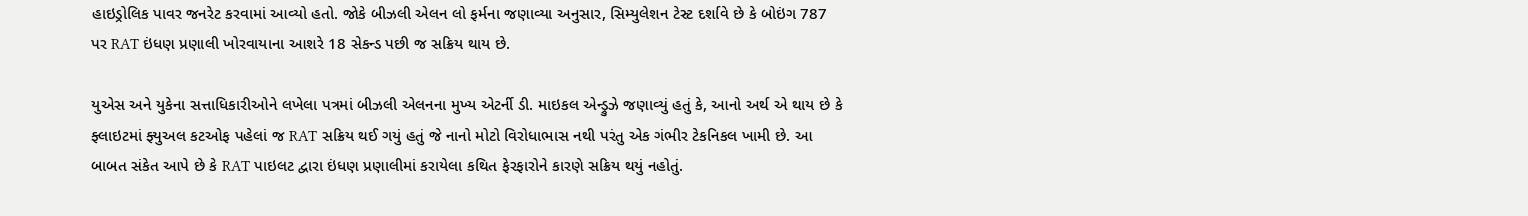હાઇડ્રોલિક પાવર જનરેટ કરવામાં આવ્યો હતો. જોકે બીઝલી એલન લો ફર્મના જણાવ્યા અનુસાર, સિમ્યુલેશન ટેસ્ટ દર્શાવે છે કે બોઇંગ 787 પર RAT ઇંધણ પ્રણાલી ખોરવાયાના આશરે 18 સેકન્ડ પછી જ સક્રિય થાય છે.

યુએસ અને યુકેના સત્તાધિકારીઓને લખેલા પત્રમાં બીઝલી એલનના મુખ્ય એટર્ની ડી. માઇકલ એન્ડ્રુઝે જણાવ્યું હતું કે, આનો અર્થ એ થાય છે કે ફ્લાઇટમાં ફ્યુઅલ કટઓફ પહેલાં જ RAT સક્રિય થઈ ગયું હતું જે નાનો મોટો વિરોધાભાસ નથી પરંતુ એક ગંભીર ટેકનિકલ ખામી છે. આ બાબત સંકેત આપે છે કે RAT પાઇલટ દ્વારા ઇંધણ પ્રણાલીમાં કરાયેલા કથિત ફેરફારોને કારણે સક્રિય થયું નહોતું.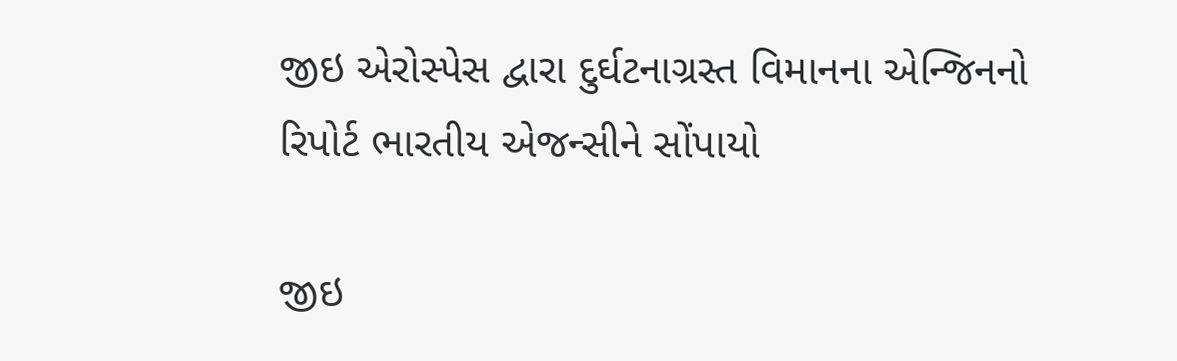જીઇ એરોસ્પેસ દ્વારા દુર્ઘટનાગ્રસ્ત વિમાનના એન્જિનનો રિપોર્ટ ભારતીય એજન્સીને સોંપાયો

જીઇ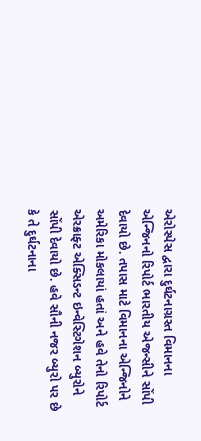એરોસ્પેસ દ્વારા દુર્ઘટનાગ્રસ્ત વિમાનના એન્જિનનો રિપોર્ટ ભારતીય એજન્સીને સોંપી દેવાયો છે. તપાસ માટે વિમાનના એન્જિનોને અમેરિકા મોકલાયાં હતાં અને હવે તેનો રિપોર્ટ એરક્રાફ્ટ એક્સિડન્ટ ઇન્વેસ્ટિગેશન બ્યુરોને સોંપી દેવાયો છે. હવે સૌની નજર બ્યુરો પર છે કે તે દુર્ઘટનાના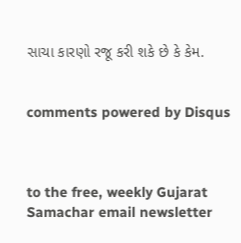સાચા કારણો રજૂ કરી શકે છે કે કેમ.


comments powered by Disqus



to the free, weekly Gujarat Samachar email newsletter